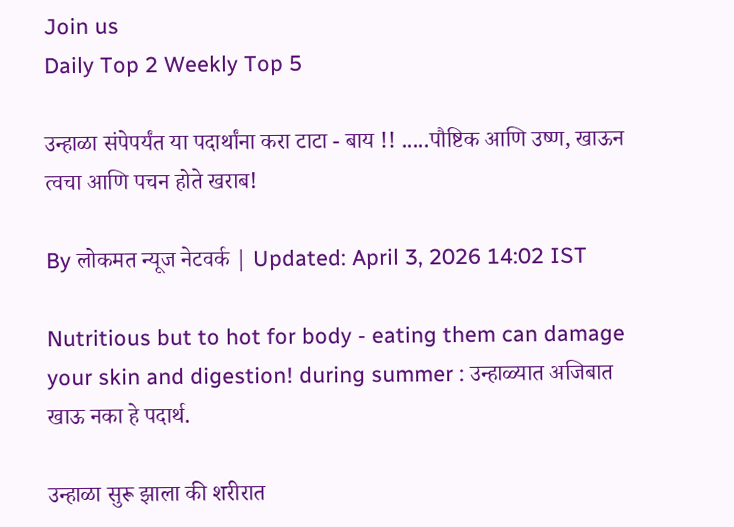Join us
Daily Top 2 Weekly Top 5

उन्हाळा संपेपर्यंत या पदार्थांना करा टाटा - बाय !! .....पौष्टिक आणि उष्ण, खाऊन त्वचा आणि पचन होते खराब!

By लोकमत न्यूज नेटवर्क | Updated: April 3, 2026 14:02 IST

Nutritious but to hot for body - eating them can damage your skin and digestion! during summer : उन्हाळ्यात अजिबात खाऊ नका हे पदार्थ.

उन्हाळा सुरू झाला की शरीरात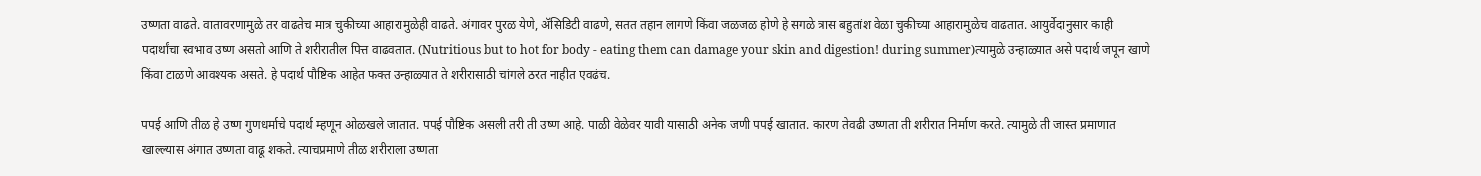उष्णता वाढते. वातावरणामुळे तर वाढतेच मात्र चुकीच्या आहारामुळेही वाढते. अंगावर पुरळ येणे, ॲसिडिटी वाढणे, सतत तहान लागणे किंवा जळजळ होणे हे सगळे त्रास बहुतांश वेळा चुकीच्या आहारामुळेच वाढतात. आयुर्वेदानुसार काही पदार्थांचा स्वभाव उष्ण असतो आणि ते शरीरातील पित्त वाढवतात. (Nutritious but to hot for body - eating them can damage your skin and digestion! during summer)त्यामुळे उन्हाळ्यात असे पदार्थ जपून खाणे किंवा टाळणे आवश्यक असते. हे पदार्थ पौष्टिक आहेत फक्त उन्हाळ्यात ते शरीरासाठी चांगले ठरत नाहीत एवढंच.

पपई आणि तीळ हे उष्ण गुणधर्माचे पदार्थ म्हणून ओळखले जातात. पपई पौष्टिक असली तरी ती उष्ण आहे. पाळी वेळेवर यावी यासाठी अनेक जणी पपई खातात. कारण तेवढी उष्णता ती शरीरात निर्माण करते. त्यामुळे ती जास्त प्रमाणात खाल्ल्यास अंगात उष्णता वाढू शकते. त्याचप्रमाणे तीळ शरीराला उष्णता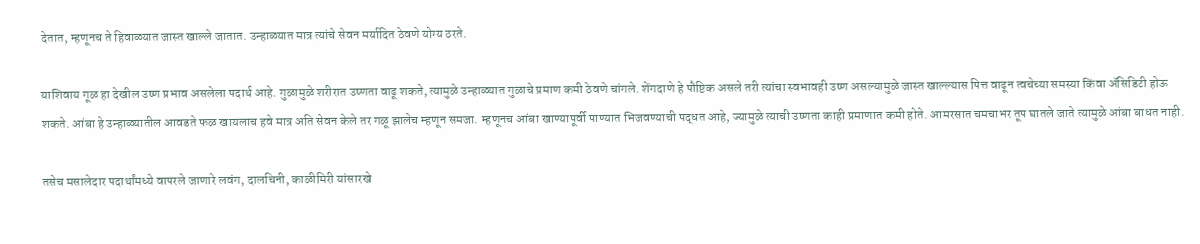देतात, म्हणूनच ते हिवाळ्यात जास्त खाल्ले जातात. उन्हाळ्यात मात्र त्यांचे सेवन मर्यादित ठेवणे योग्य ठरते.

याशिवाय गूळ हा देखील उष्ण प्रभाव असलेला पदार्थ आहे. गुळामुळे शरीरात उष्णता वाढू शकते, त्यामुळे उन्हाळ्यात गुळाचे प्रमाण कमी ठेवणे चांगले. शेंगदाणे हे पौष्टिक असले तरी त्यांचा स्वभावही उष्ण असल्यामुळे जास्त खाल्ल्यास पित्त वाढून त्वचेच्या समस्या किंवा ॲसिडिटी होऊ शकते. आंबा हे उन्हाळ्यातील आवडते फळ खायलाच हवे मात्र अति सेवन केले तर गळू झालेच म्हणून समजा. म्हणूनच आंबा खाण्यापूर्वी पाण्यात भिजवण्याची पद्धत आहे, ज्यामुळे त्याची उष्णता काही प्रमाणात कमी होते. आमरसात चमचाभर तूप घातले जाते त्यामुळे आंबा बाधत नाही.

तसेच मसालेदार पदार्थांमध्ये वापरले जाणारे लवंग, दालचिनी, काळीमिरी यांसारखे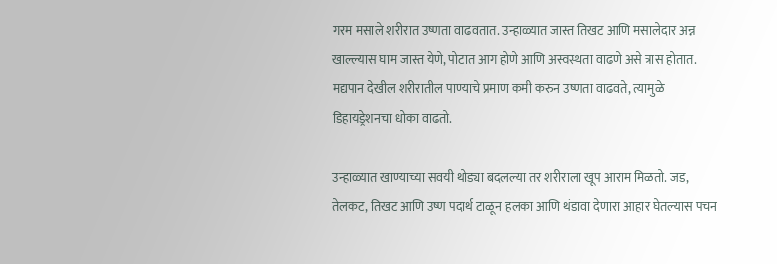गरम मसाले शरीरात उष्णता वाढवतात. उन्हाळ्यात जास्त तिखट आणि मसालेदार अन्न खाल्ल्यास घाम जास्त येणे, पोटात आग होणे आणि अस्वस्थता वाढणे असे त्रास होतात. मद्यपान देखील शरीरातील पाण्याचे प्रमाण कमी करुन उष्णता वाढवते, त्यामुळे डिहायड्रेशनचा धोका वाढतो.

उन्हाळ्यात खाण्याच्या सवयी थोड्या बदलल्या तर शरीराला खूप आराम मिळतो. जड, तेलकट, तिखट आणि उष्ण पदार्थ टाळून हलका आणि थंडावा देणारा आहार घेतल्यास पचन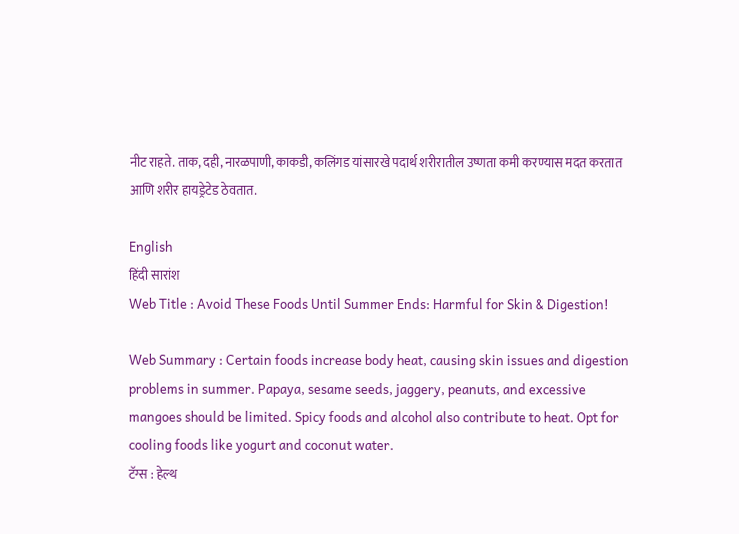नीट राहते. ताक, दही, नारळपाणी, काकडी, कलिंगड यांसारखे पदार्थ शरीरातील उष्णता कमी करण्यास मदत करतात आणि शरीर हायड्रेटेड ठेवतात.

English
हिंदी सारांश
Web Title : Avoid These Foods Until Summer Ends: Harmful for Skin & Digestion!

Web Summary : Certain foods increase body heat, causing skin issues and digestion problems in summer. Papaya, sesame seeds, jaggery, peanuts, and excessive mangoes should be limited. Spicy foods and alcohol also contribute to heat. Opt for cooling foods like yogurt and coconut water.
टॅग्स : हेल्थ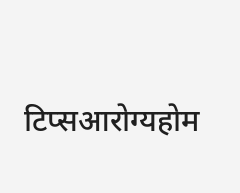टिप्सआरोग्यहोम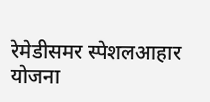रेमेडीसमर स्पेशलआहार योजना